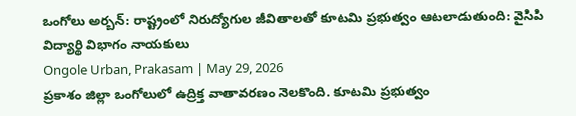ఒంగోలు అర్బన్: రాష్ట్రంలో నిరుద్యోగుల జీవితాలతో కూటమి ప్రభుత్వం ఆటలాడుతుంది: వైసిపి విద్యార్థి విభాగం నాయకులు
Ongole Urban, Prakasam | May 29, 2026
ప్రకాశం జిల్లా ఒంగోలులో ఉద్రిక్త వాతావరణం నెలకొంది. కూటమి ప్రభుత్వం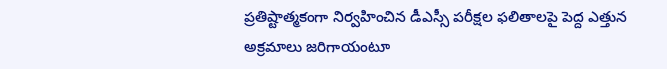ప్రతిష్టాత్మకంగా నిర్వహించిన డీఎస్సీ పరీక్షల ఫలితాలపై పెద్ద ఎత్తున అక్రమాలు జరిగాయంటూ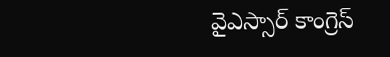వైఎస్సార్ కాంగ్రెస్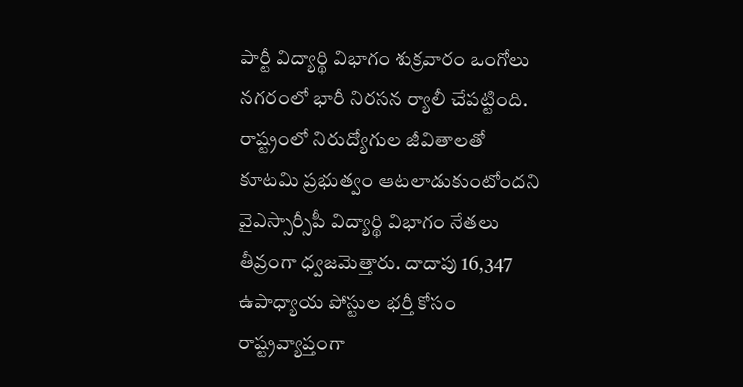పార్టీ విద్యార్థి విభాగం శుక్రవారం ఒంగోలు నగరంలో భారీ నిరసన ర్యాలీ చేపట్టింది. రాష్ట్రంలో నిరుద్యోగుల జీవితాలతో కూటమి ప్రభుత్వం ఆటలాడుకుంటోందని వైఎస్సార్సీపీ విద్యార్థి విభాగం నేతలు తీవ్రంగా ధ్వజమెత్తారు. దాదాపు 16,347 ఉపాధ్యాయ పోస్టుల భర్తీ కోసం రాష్ట్రవ్యాప్తంగా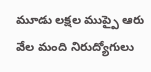మూడు లక్షల ముప్పై ఆరు వేల మంది నిరుద్యోగులు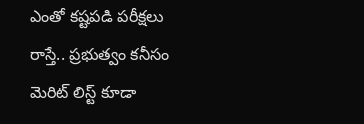ఎంతో కష్టపడి పరీక్షలు రాస్తే.. ప్రభుత్వం కనీసం మెరిట్ లిస్ట్ కూడా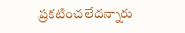ప్రకటించలేదన్నారు